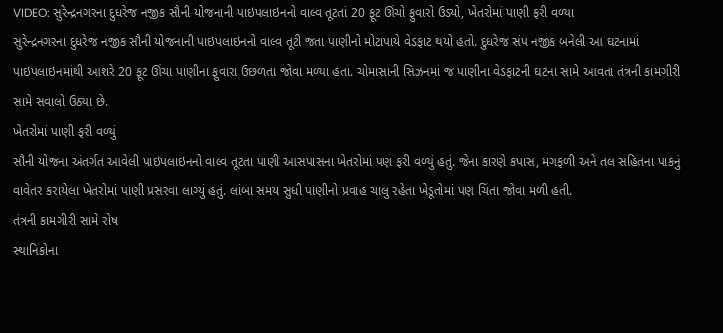VIDEO: સુરેન્દ્રનગરના દુધરેજ નજીક સૌની યોજનાની પાઇપલાઇનનો વાલ્વ તૂટતાં 20 ફૂટ ઊંચો ફુવારો ઉડ્યો, ખેતરોમાં પાણી ફરી વળ્યા
સુરેન્દ્રનગરના દુધરેજ નજીક સૌની યોજનાની પાઇપલાઇનનો વાલ્વ તૂટી જતા પાણીનો મોટાપાયે વેડફાટ થયો હતો. દુધરેજ સંપ નજીક બનેલી આ ઘટનામાં પાઇપલાઇનમાંથી આશરે 20 ફૂટ ઊંચા પાણીના ફુવારા ઉછળતા જોવા મળ્યા હતા. ચોમાસાની સિઝનમાં જ પાણીના વેડફાટની ઘટના સામે આવતા તંત્રની કામગીરી સામે સવાલો ઉઠ્યા છે.
ખેતરોમાં પાણી ફરી વળ્યું
સૌની યોજના અંતર્ગત આવેલી પાઇપલાઇનનો વાલ્વ તૂટતા પાણી આસપાસના ખેતરોમાં પણ ફરી વળ્યું હતું. જેના કારણે કપાસ, મગફળી અને તલ સહિતના પાકનું વાવેતર કરાયેલા ખેતરોમાં પાણી પ્રસરવા લાગ્યું હતું. લાંબા સમય સુધી પાણીનો પ્રવાહ ચાલુ રહેતા ખેડૂતોમાં પણ ચિંતા જોવા મળી હતી.
તંત્રની કામગીરી સામે રોષ
સ્થાનિકોના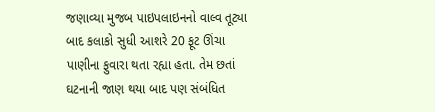જણાવ્યા મુજબ પાઇપલાઇનનો વાલ્વ તૂટ્યા બાદ કલાકો સુધી આશરે 20 ફૂટ ઊંચા પાણીના ફુવારા થતા રહ્યા હતા. તેમ છતાં ઘટનાની જાણ થયા બાદ પણ સંબંધિત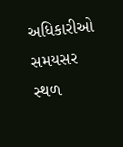અધિકારીઓ સમયસર સ્થળ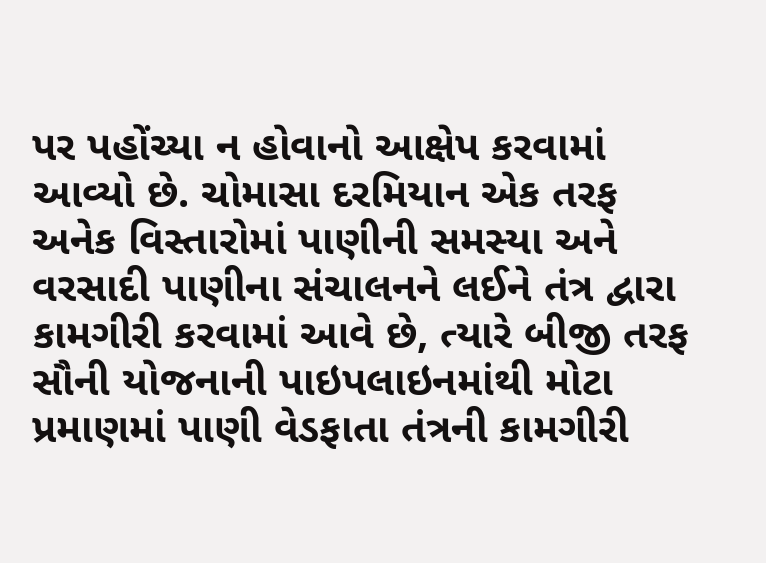પર પહોંચ્યા ન હોવાનો આક્ષેપ કરવામાં આવ્યો છે. ચોમાસા દરમિયાન એક તરફ અનેક વિસ્તારોમાં પાણીની સમસ્યા અને વરસાદી પાણીના સંચાલનને લઈને તંત્ર દ્વારા કામગીરી કરવામાં આવે છે, ત્યારે બીજી તરફ સૌની યોજનાની પાઇપલાઇનમાંથી મોટા પ્રમાણમાં પાણી વેડફાતા તંત્રની કામગીરી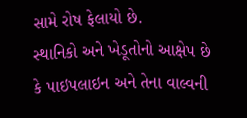સામે રોષ ફેલાયો છે.
સ્થાનિકો અને ખેડૂતોનો આક્ષેપ છે કે પાઇપલાઇન અને તેના વાલ્વની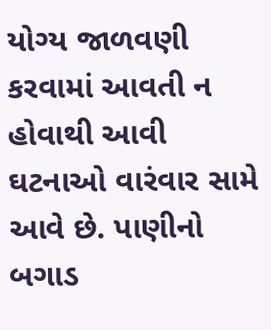યોગ્ય જાળવણી કરવામાં આવતી ન હોવાથી આવી ઘટનાઓ વારંવાર સામે આવે છે. પાણીનો બગાડ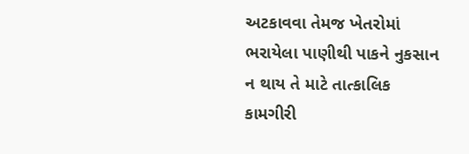અટકાવવા તેમજ ખેતરોમાં ભરાયેલા પાણીથી પાકને નુકસાન ન થાય તે માટે તાત્કાલિક કામગીરી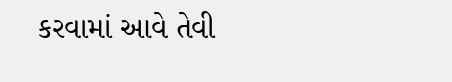કરવામાં આવે તેવી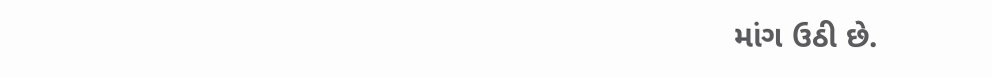માંગ ઉઠી છે.